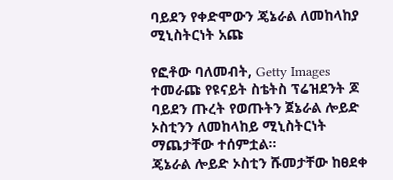ባይደን የቀድሞውን ጄኔራል ለመከላከያ ሚኒስትርነት አጩ

የፎቶው ባለመብት, Getty Images
ተመራጩ የዩናይት ስቴትስ ፕሬዝደንት ጆ ባይደን ጡረት የወጡትን ጀኔራል ሎይድ ኦስቲንን ለመከላከይ ሚኒስትርነት ማጨታቸው ተሰምቷል።
ጄኔራል ሎይድ ኦስቲን ሹመታቸው ከፀደቀ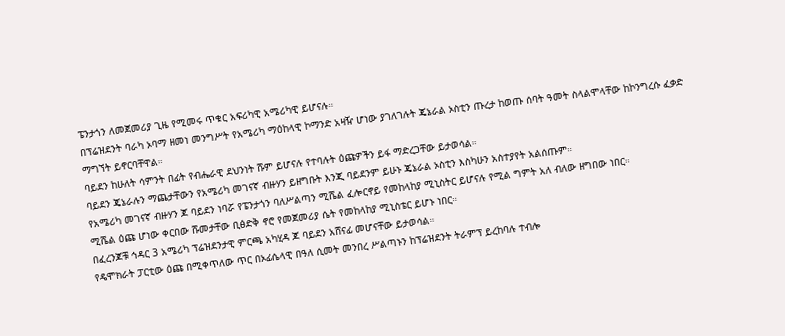ፔንታጎን ለመጀመሪያ ጊዜ የሚመሩ ጥቁር አፍሪካዊ አሜሪካዊ ይሆናሉ።
በፕሬዝደንት ባራካ ኦባማ ዘመነ መንግሥት የአሜሪካ ማዕከላዊ ኮማንድ አዛዥ ሆነው ያገለገሉት ጄኔራል ኦስቲን ጡረታ ከወጡ ሰባት ዓመት ስላልሞላቸው ከኮንግረሱ ፈቃድ ማግኘት ይኖርባቸዋል።
ባይደን ከሁለት ሳምንት በፊት የብሔራዊ ደህንነት ሹም ይሆናሉ የተባሉት ዕጩዎችን ይፋ ማድረጋቸው ይታወሳል።
ባይደን ጄኔራሉን ማጨታቸውን የአሜሪካ መገናኛ ብዙሃን ይዘግቡት እንጂ ባይደንም ይሁኑ ጄኔራል ኦስቲን እስካሁን አስተያየት አልሰጡም።
የአሜሪካ መገናኛ ብዙሃን ጆ ባይደን ነባሯ የፔንታጎን ባለሥልጣን ሚሼል ፈሎርኖይ የመከላከያ ሚኒስትር ይሆናሉ የሚል ግምት አለ ብለው ዘግበው ነበር።
ሚሼል ዕጩ ሆነው ቀርበው ሹመታቸው ቢፅድቅ ኖሮ የመጀመሪያ ሴት የመከላከያ ሚኒስቴር ይሆኑ ነበር።
በፈረንጆቹ ኅዳር 3 አሜሪካ ፕሬዝደንታዊ ምርጫ አካሂዳ ጆ ባይደን አሸናፊ መሆናቸው ይታወሳል።
የዴሞክራት ፓርቲው ዕጩ በሚቀጥለው ጥር በኦፊሴላዊ በዓለ ሲመት መንበረ ሥልጣኑን ከፕሬዝደንት ትራምፕ ይረከባሉ ተብሎ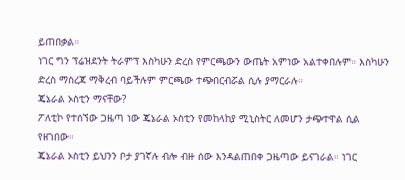ይጠበቃል።
ነገር ግን ፕሬዝደንት ትራምፕ እስካሁን ድረስ የምርጫውን ውጤት አምነው አልተቀበሉም። እስካሁን ድረስ ማስረጃ ማቅረብ ባይችሉም ምርጫው ተጭበርብሯል ሲሉ ያማርራሉ።
ጄኔራል ኦስቲን ማናቸው?
ፖለቲኮ የተሰኘው ጋዜጣ ነው ጄኔራል ኦስቲን የመከላከያ ሚኒስትር ለመሆን ታጭተዋል ሲል የዘገበው።
ጄኔራል ኦስቲን ይህንን ቦታ ያገኛሉ ብሎ ብዙ ሰው እንዳልጠበቀ ጋዜጣው ይናገራል። ነገር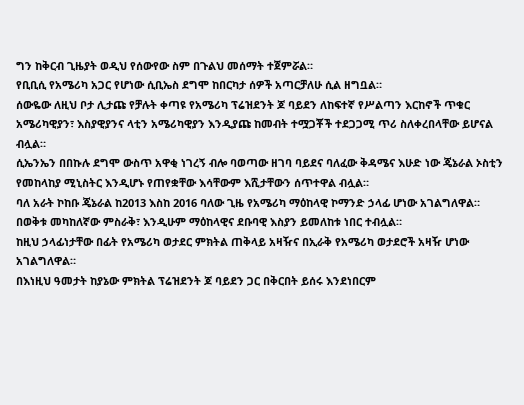ግን ከቅርብ ጊዜያት ወዲህ የሰውየው ስም በጉልህ መሰማት ተጀምሯል።
የቢቢሲ የአሜሪካ አጋር የሆነው ሲቢኤስ ደግሞ ከበርካታ ሰዎች አጣርቻለሁ ሲል ዘግቧል።
ሰውዬው ለዚህ ቦታ ሊታጩ የቻሉት ቀጣዩ የአሜሪካ ፕሬዝደንት ጆ ባይደን ለከፍተኛ የሥልጣን እርከኖች ጥቁር አሜሪካዊያን፣ እስያዊያንና ላቲን አሜሪካዊያን እንዲያጩ ከመብት ተሟጋቾች ተደጋጋሚ ጥሪ ስለቀረበላቸው ይሆናል ብሏል።
ሲኤንኤን በበኩሉ ደግሞ ውስጥ አዋቂ ነገረኝ ብሎ ባወጣው ዘገባ ባይደና ባለፈው ቅዳሜና እሁድ ነው ጄኔራል ኦስቲን የመከላከያ ሚኒስትር እንዲሆኑ የጠየቋቸው እሳቸውም እሺታቸውን ሰጥተዋል ብሏል።
ባለ አራት ኮከቡ ጄኔራል ከ2013 እስከ 2016 ባለው ጊዜ የአሜሪካ ማዕከላዊ ኮማንድ ኃላፊ ሆነው አገልግለዋል።
በወቅቱ መካከለኛው ምስራቅ፣ እንዲሁም ማዕከላዊና ደቡባዊ እስያን ይመለከቱ ነበር ተብሏል።
ከዚህ ኃላፊነታቸው በፊት የአሜሪካ ወታደር ምክትል ጠቅላይ አዛዥና በኢራቅ የአሜሪካ ወታደሮች አዛዥ ሆነው አገልግለዋል።
በእነዚህ ዓመታት ከያኔው ምክትል ፕሬዝደንት ጆ ባይደን ጋር በቅርበት ይሰሩ እንደነበርም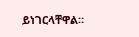ይነገርላቸዋል።